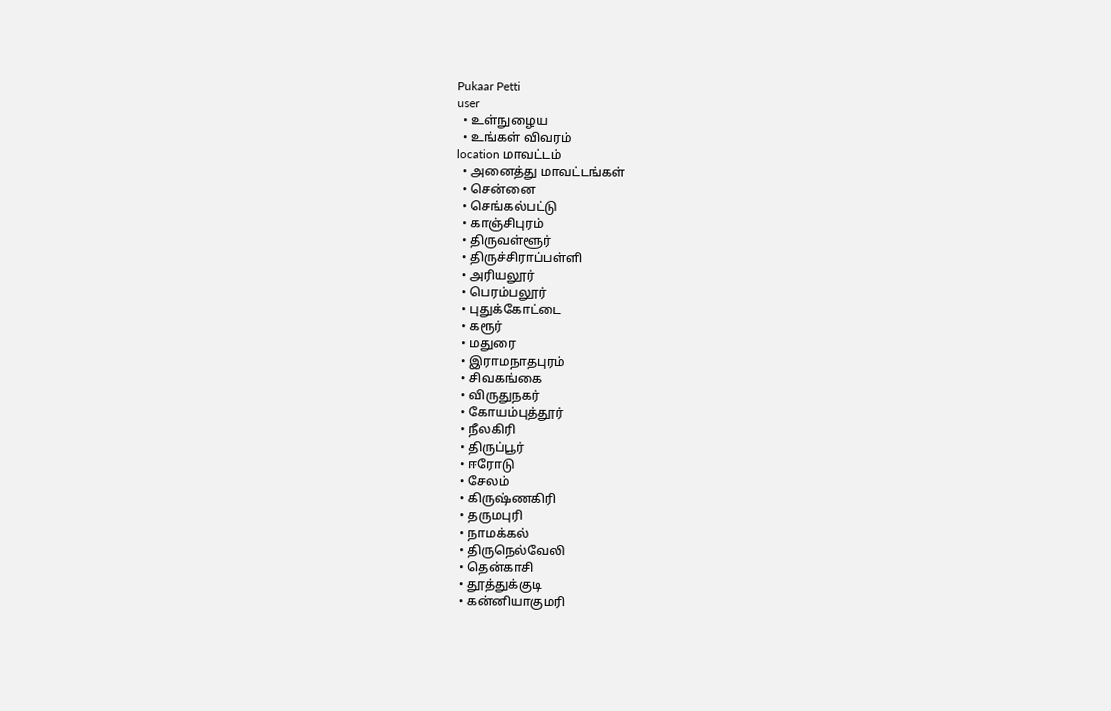Pukaar Petti
user
  • உள்நுழைய
  • உங்கள் விவரம்
location மாவட்டம்
  • அனைத்து மாவட்டங்கள்
  • சென்னை
  • செங்கல்பட்டு
  • காஞ்சிபுரம்
  • திருவள்ளூர்
  • திருச்சிராப்பள்ளி
  • அரியலூர்
  • பெரம்பலூர்
  • புதுக்கோட்டை
  • கரூர்
  • மதுரை
  • இராமநாதபுரம்
  • சிவகங்கை
  • விருதுநகர்
  • கோயம்புத்தூர்
  • நீலகிரி
  • திருப்பூர்
  • ஈரோடு
  • சேலம்
  • கிருஷ்ணகிரி
  • தருமபுரி
  • நாமக்கல்
  • திருநெல்வேலி
  • தென்காசி
  • தூத்துக்குடி
  • கன்னியாகுமரி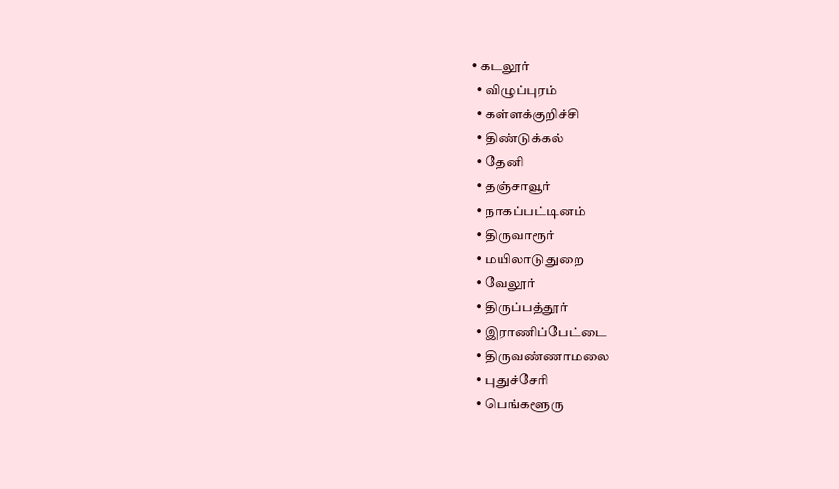• கடலூர்
  • விழுப்புரம்
  • கள்ளக்குறிச்சி
  • திண்டுக்கல்
  • தேனி
  • தஞ்சாவூர்
  • நாகப்பட்டினம்
  • திருவாரூர்
  • மயிலாடுதுறை
  • வேலூர்
  • திருப்பத்தூர்
  • இராணிப்பேட்டை
  • திருவண்ணாமலை
  • புதுச்சேரி
  • பெங்களூரு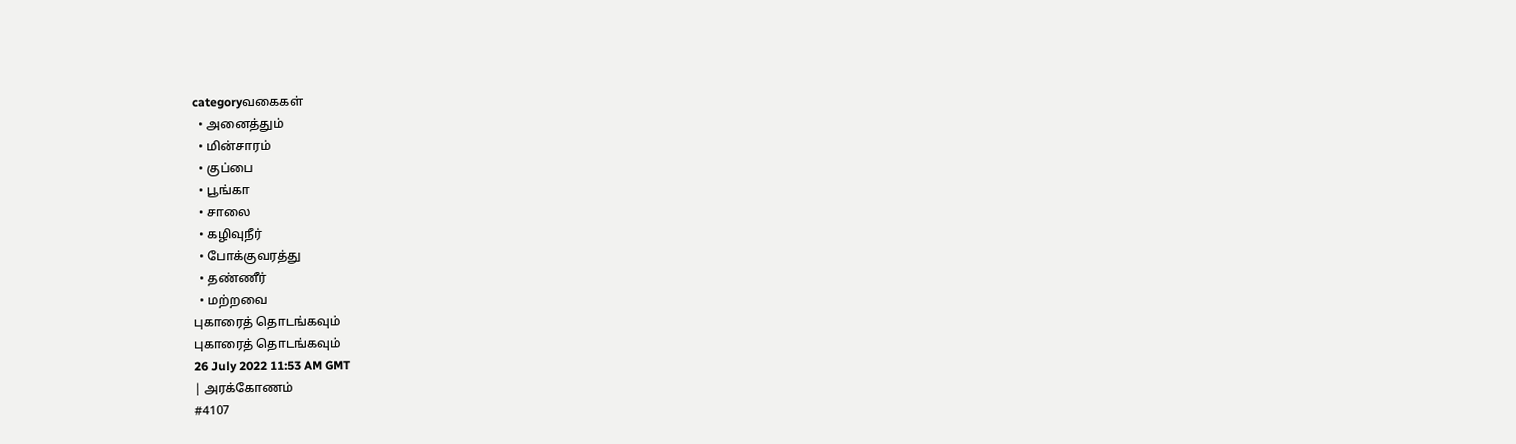categoryவகைகள்
  • அனைத்தும்
  • மின்சாரம்
  • குப்பை
  • பூங்கா
  • சாலை
  • கழிவுநீர்
  • போக்குவரத்து
  • தண்ணீர்
  • மற்றவை
புகாரைத் தொடங்கவும்
புகாரைத் தொடங்கவும்
26 July 2022 11:53 AM GMT
| அரக்கோணம்
#4107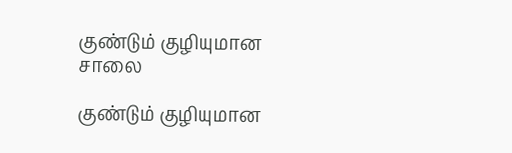குண்டும் குழியுமான சாலை

குண்டும் குழியுமான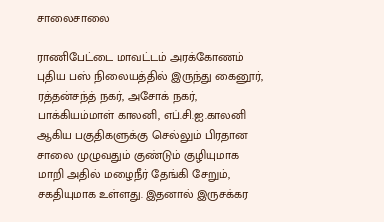சாலைசாலை

ராணிபேட்டை மாவட்டம் அரக்கோணம் புதிய பஸ் நிலையத்தில் இருந்து கைனூர், ரத்தன்சந்த் நகர், அசோக் நகர், பாக்கியம்மாள் காலனி, எப்.சி.ஐ.காலனி ஆகிய பகுதிகளுக்கு செல்லும் பிரதான சாலை முழுவதும் குண்டும் குழியுமாக மாறி அதில் மழைநீர் தேங்கி சேறும், சகதியுமாக உள்ளது. இதனால் இருசக்கர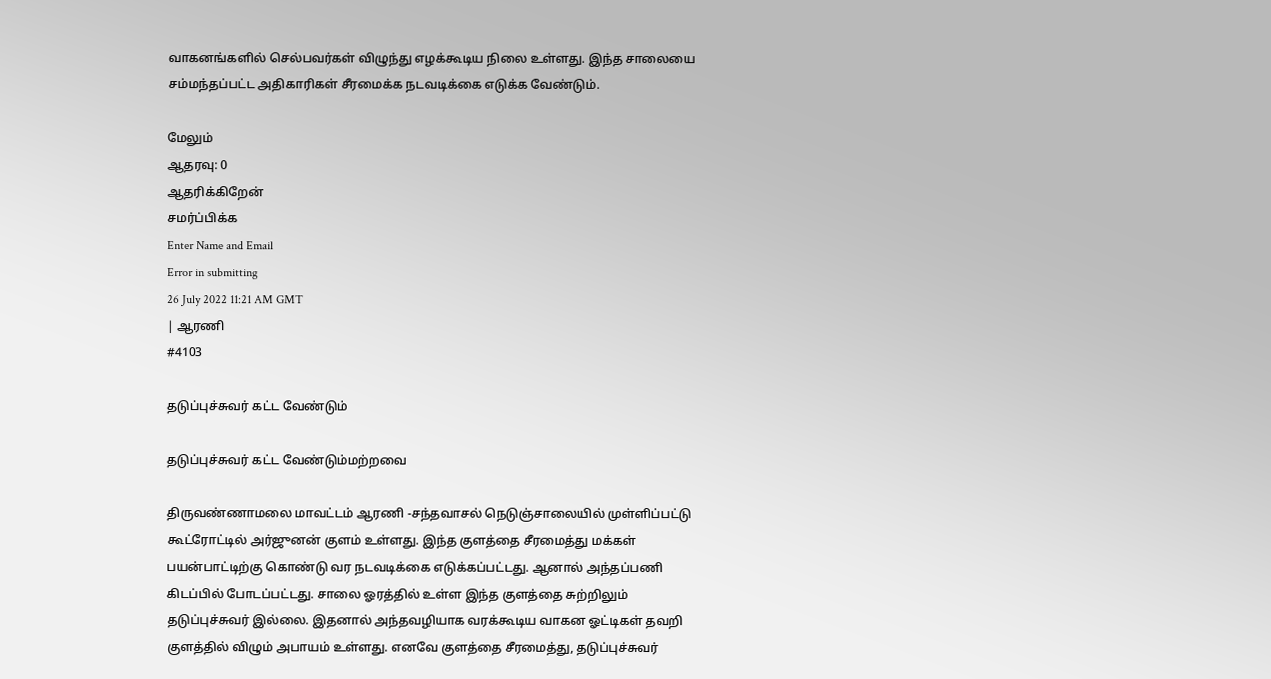வாகனங்களில் செல்பவர்கள் விழுந்து எழக்கூடிய நிலை உள்ளது. இந்த சாலையை சம்மந்தப்பட்ட அதிகாரிகள் சீரமைக்க நடவடிக்கை எடுக்க வேண்டும்.

மேலும்
ஆதரவு: 0
ஆதரிக்கிறேன்
சமர்ப்பிக்க
Enter Name and Email
Error in submitting
26 July 2022 11:21 AM GMT
| ஆரணி
#4103

தடுப்புச்சுவர் கட்ட வேண்டும்

தடுப்புச்சுவர் கட்ட வேண்டும்மற்றவை

திருவண்ணாமலை மாவட்டம் ஆரணி -சந்தவாசல் நெடுஞ்சாலையில் முள்ளிப்பட்டு கூட்ரோட்டில் அர்ஜுனன் குளம் உள்ளது. இந்த குளத்தை சீரமைத்து மக்கள் பயன்பாட்டிற்கு கொண்டு வர நடவடிக்கை எடுக்கப்பட்டது. ஆனால் அந்தப்பணி கிடப்பில் போடப்பட்டது. சாலை ஓரத்தில் உள்ள இந்த குளத்தை சுற்றிலும் தடுப்புச்சுவர் இல்லை. இதனால் அந்தவழியாக வரக்கூடிய வாகன ஓட்டிகள் தவறி குளத்தில் விழும் அபாயம் உள்ளது. எனவே குளத்தை சீரமைத்து, தடுப்புச்சுவர்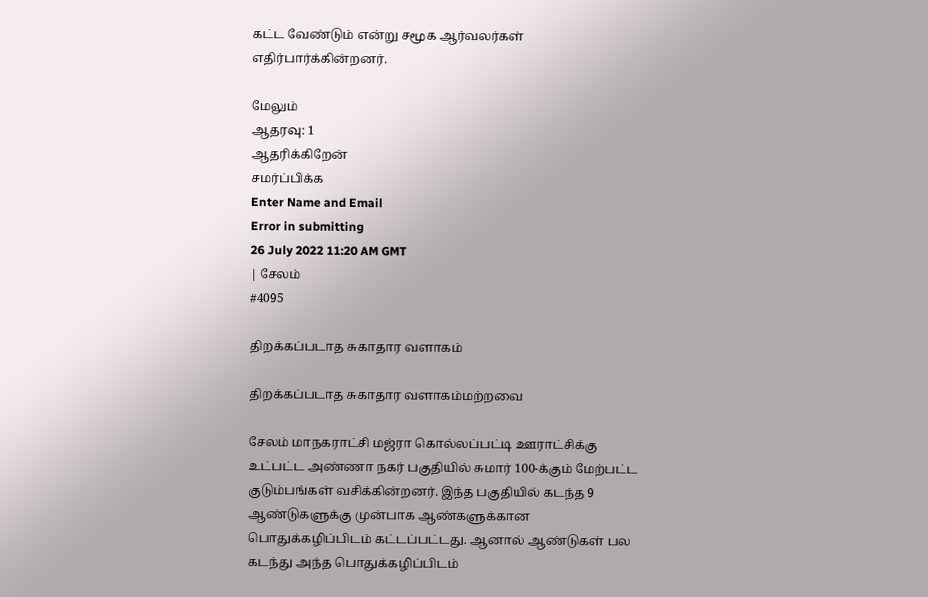கட்ட வேண்டும் என்று சமூக ஆர்வலர்கள் எதிர்பார்க்கின்றனர்.

மேலும்
ஆதரவு: 1
ஆதரிக்கிறேன்
சமர்ப்பிக்க
Enter Name and Email
Error in submitting
26 July 2022 11:20 AM GMT
| சேலம்
#4095

திறக்கப்படாத சுகாதார வளாகம்

திறக்கப்படாத சுகாதார வளாகம்மற்றவை

சேலம் மாநகராட்சி மஜ்ரா கொல்லப்பட்டி ஊராட்சிக்கு உட்பட்ட அண்ணா நகர் பகுதியில் சுமார் 100-க்கும் மேற்பட்ட குடும்பங்கள் வசிக்கின்றனர். இந்த பகுதியில் கடந்த 9 ஆண்டுகளுக்கு முன்பாக ஆண்களுக்கான பொதுக்கழிப்பிடம் கட்டப்பட்டது. ஆனால் ஆண்டுகள் பல கடந்து அந்த பொதுக்கழிப்பிடம்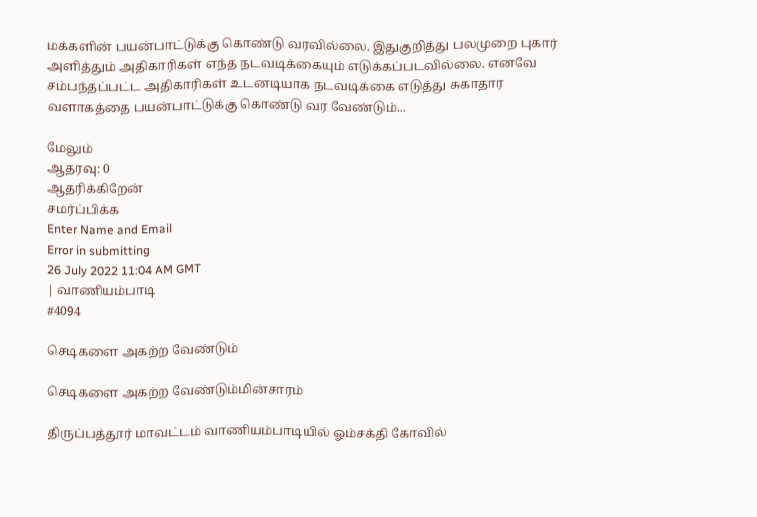மக்களின் பயன்பாட்டுக்கு கொண்டு வரவில்லை. இதுகுறித்து பலமுறை புகார் அளித்தும் அதிகாரிகள் எந்த நடவடிக்கையும் எடுக்கப்படவில்லை. எனவே சம்பந்தப்பட்ட அதிகாரிகள் உடனடியாக நடவடிக்கை எடுத்து சுகாதார வளாகத்தை பயன்பாட்டுக்கு கொண்டு வர வேண்டும்...

மேலும்
ஆதரவு: 0
ஆதரிக்கிறேன்
சமர்ப்பிக்க
Enter Name and Email
Error in submitting
26 July 2022 11:04 AM GMT
| வாணியம்பாடி
#4094

செடிகளை அகற்ற வேண்டும்

செடிகளை அகற்ற வேண்டும்மின்சாரம்

திருப்பத்தூர் மாவட்டம் வாணியம்பாடியில் ஓம்சக்தி கோவில்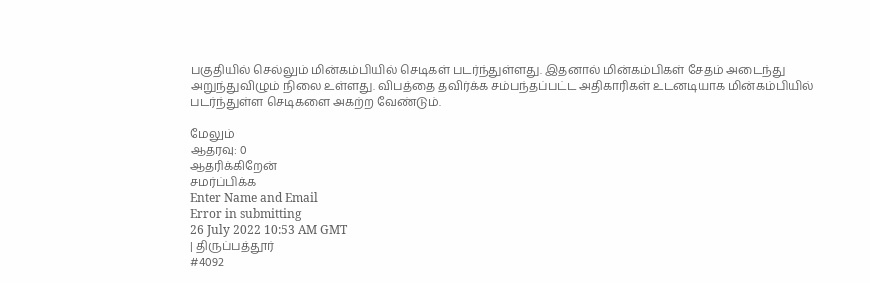பகுதியில் செல்லும் மின்கம்பியில் செடிகள் படர்ந்துள்ளது. இதனால் மின்கம்பிகள் சேதம் அடைந்து அறுந்துவிழும் நிலை உள்ளது. விபத்தை தவிர்க்க சம்பந்தப்பட்ட அதிகாரிகள் உடனடியாக மின்கம்பியில் படர்ந்துள்ள செடிகளை அகற்ற வேண்டும்.

மேலும்
ஆதரவு: 0
ஆதரிக்கிறேன்
சமர்ப்பிக்க
Enter Name and Email
Error in submitting
26 July 2022 10:53 AM GMT
| திருப்பத்தூர்
#4092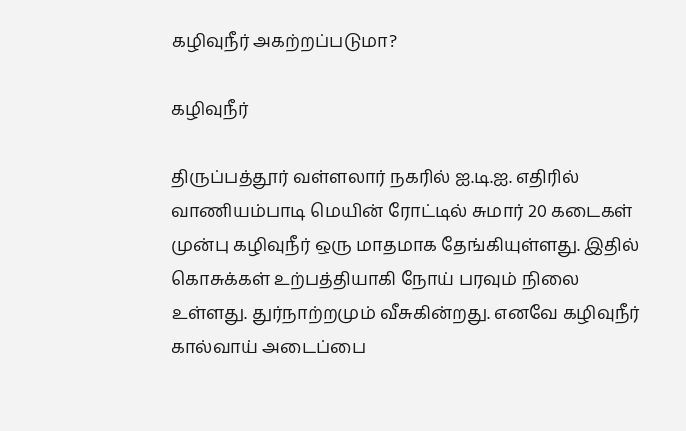கழிவுநீர் அகற்றப்படுமா?

கழிவுநீர்

திருப்பத்தூர் வள்ளலார் நகரில் ஐ.டி.ஐ. எதிரில் வாணியம்பாடி மெயின் ரோட்டில் சுமார் 20 கடைகள் முன்பு கழிவுநீர் ஒரு மாதமாக தேங்கியுள்ளது. இதில் கொசுக்கள் உற்பத்தியாகி நோய் பரவும் நிலை உள்ளது. துர்நாற்றமும் வீசுகின்றது. எனவே கழிவுநீர் கால்வாய் அடைப்பை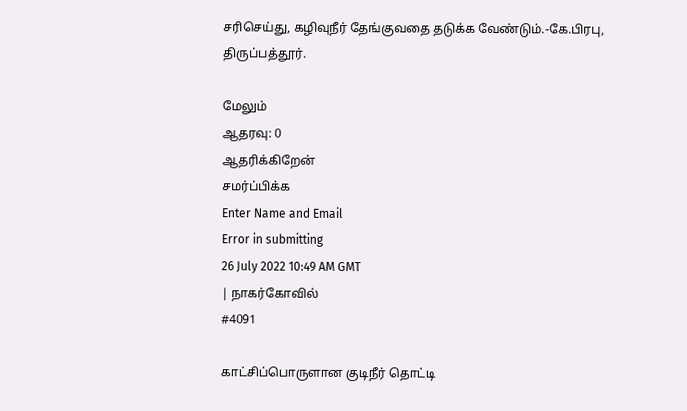சரிசெய்து, கழிவுநீர் தேங்குவதை தடுக்க வேண்டும்.-கே.பிரபு, திருப்பத்தூர்.

மேலும்
ஆதரவு: 0
ஆதரிக்கிறேன்
சமர்ப்பிக்க
Enter Name and Email
Error in submitting
26 July 2022 10:49 AM GMT
| நாகர்கோவில்
#4091

காட்சிப்பொருளான குடிநீர் தொட்டி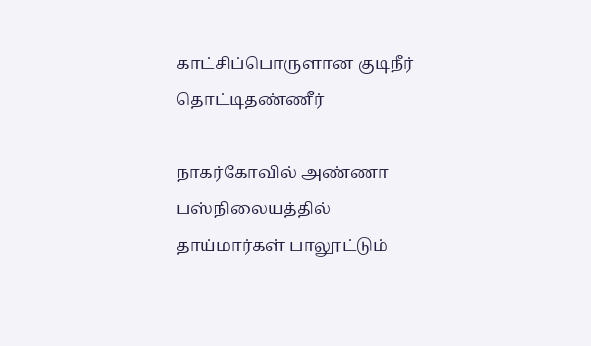காட்சிப்பொருளான குடிநீர் தொட்டிதண்ணீர்

நாகர்கோவில் அண்ணா பஸ்நிலையத்தில் தாய்மார்கள் பாலூட்டும்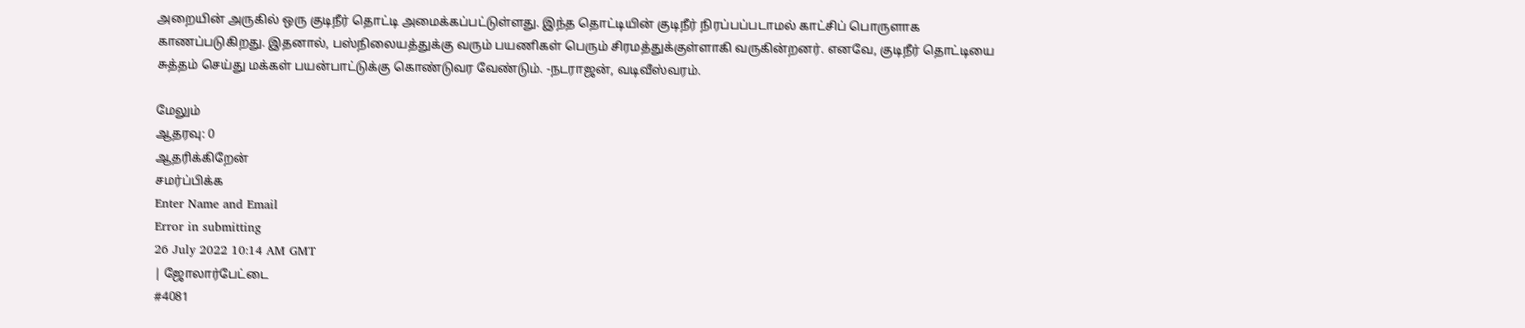அறையின் அருகில் ஒரு குடிநீர் தொட்டி அமைக்கப்பட்டுள்ளது. இந்த தொட்டியின் குடிநீர் நிரப்பப்படாமல் காட்சிப் பொருளாக காணப்படுகிறது. இதனால், பஸ்நிலையத்துக்கு வரும் பயணிகள் பெரும் சிரமத்துக்குள்ளாகி வருகின்றனர். எனவே, குடிநீர் தொட்டியை சுத்தம் செய்து மக்கள் பயன்பாட்டுக்கு கொண்டுவர வேண்டும். -நடராஜன், வடிவீஸ்வரம்.

மேலும்
ஆதரவு: 0
ஆதரிக்கிறேன்
சமர்ப்பிக்க
Enter Name and Email
Error in submitting
26 July 2022 10:14 AM GMT
| ஜோலார்பேட்டை
#4081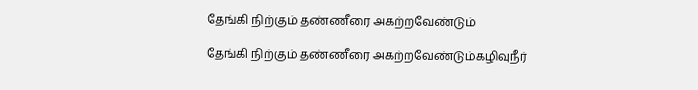தேங்கி நிற்கும் தண்ணீரை அகற்றவேண்டும்

தேங்கி நிற்கும் தண்ணீரை அகற்றவேண்டும்கழிவுநீர்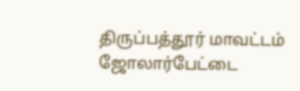திருப்பத்தூர் மாவட்டம் ஜோலார்பேட்டை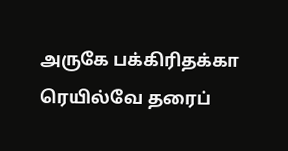அருகே பக்கிரிதக்கா ரெயில்வே தரைப்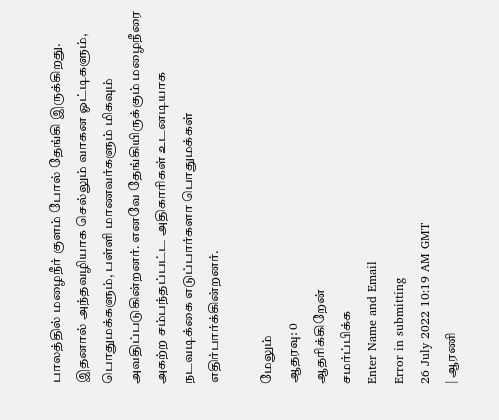பாலத்தில் மழைநீர் குளம் போல் தேங்கி இருக்கிறது. இதனால் அந்தவழியாக செல்லும் வாகன ஓட்டிகளும், பொதுமக்களும், பள்ளி மாணவர்களும் மிகவும் அவதிப்படுகின்றனர். எனவே தேங்கியிருக்கும் மழைநீரை அகற்ற சம்பந்தப்பட்ட அதிகாரிகள் உடனடியாக நடவடிக்கை எடுப்பார்களா பொதுமக்கள் எதிர்பார்க்கின்றனர்.

மேலும்
ஆதரவு: 0
ஆதரிக்கிறேன்
சமர்ப்பிக்க
Enter Name and Email
Error in submitting
26 July 2022 10:19 AM GMT
| ஆரணி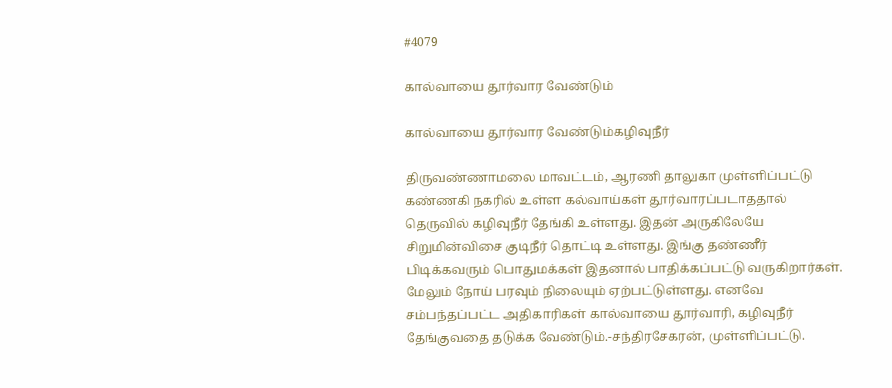#4079

கால்வாயை தூர்வார வேண்டும்

கால்வாயை தூர்வார வேண்டும்கழிவுநீர்

திருவண்ணாமலை மாவட்டம், ஆரணி தாலுகா முள்ளிப்பட்டு கண்ணகி நகரில் உள்ள கல்வாய்கள் தூர்வாரப்படாததால் தெருவில் கழிவுநீர் தேங்கி உள்ளது. இதன் அருகிலேயே சிறுமின்விசை குடிநீர் தொட்டி உள்ளது. இங்கு தண்ணீர் பிடிக்கவரும் பொதுமக்கள் இதனால் பாதிக்கப்பட்டு வருகிறார்கள். மேலும் நோய் பரவும் நிலையும் ஏற்பட்டுள்ளது. எனவே சம்பந்தப்பட்ட அதிகாரிகள் கால்வாயை தூர்வாரி, கழிவுநீர் தேங்குவதை தடுக்க வேண்டும்.-சந்திரசேகரன், முள்ளிப்பட்டு.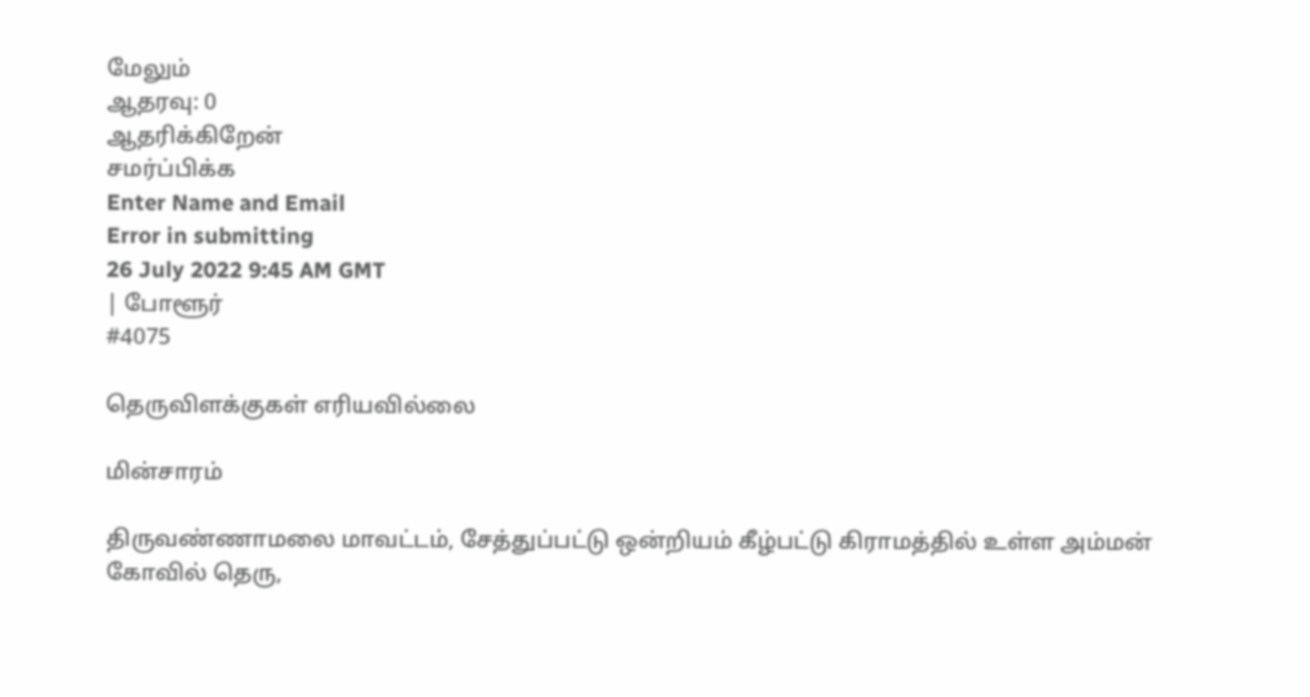மேலும்
ஆதரவு: 0
ஆதரிக்கிறேன்
சமர்ப்பிக்க
Enter Name and Email
Error in submitting
26 July 2022 9:45 AM GMT
| போளூர்
#4075

தெருவிளக்குகள் எரியவில்லை

மின்சாரம்

திருவண்ணாமலை மாவட்டம், சேத்துப்பட்டு ஒன்றியம் கீழ்பட்டு கிராமத்தில் உள்ள அம்மன் கோவில் தெரு,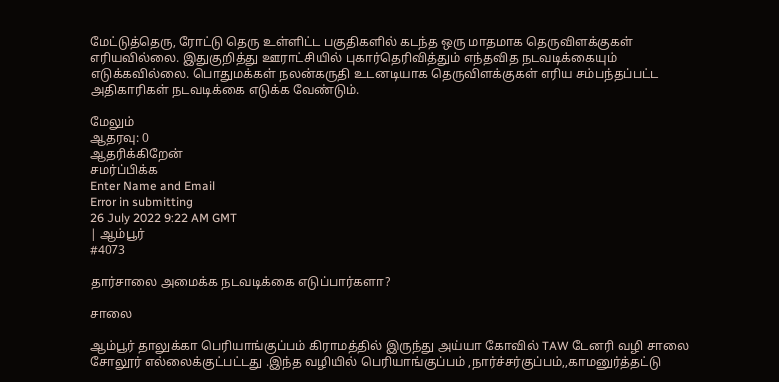மேட்டுத்தெரு, ரோட்டு தெரு உள்ளிட்ட பகுதிகளில் கடந்த ஒரு மாதமாக தெருவிளக்குகள் எரியவில்லை. இதுகுறித்து ஊராட்சியில் புகார்தெரிவித்தும் எந்தவித நடவடிக்கையும் எடுக்கவில்லை. பொதுமக்கள் நலன்கருதி உடனடியாக தெருவிளக்குகள் எரிய சம்பந்தப்பட்ட அதிகாரிகள் நடவடிக்கை எடுக்க வேண்டும்.

மேலும்
ஆதரவு: 0
ஆதரிக்கிறேன்
சமர்ப்பிக்க
Enter Name and Email
Error in submitting
26 July 2022 9:22 AM GMT
| ஆம்பூர்
#4073

தார்சாலை அமைக்க நடவடிக்கை எடுப்பார்களா?

சாலை

ஆம்பூர் தாலுக்கா பெரியாங்குப்பம் கிராமத்தில் இருந்து அய்யா கோவில் TAW டேனரி வழி சாலை சோலூர் எல்லைக்குட்பட்டது .இந்த வழியில் பெரியாங்குப்பம் ,நார்ச்சர்குப்பம்,,காமனுர்த்தட்டு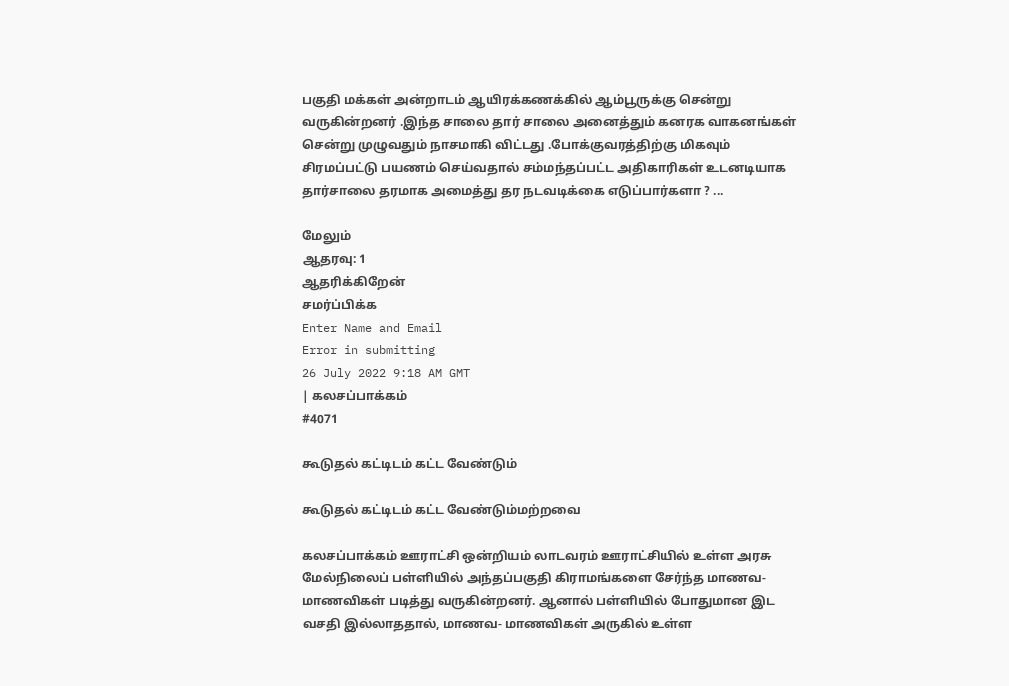பகுதி மக்கள் அன்றாடம் ஆயிரக்கணக்கில் ஆம்பூருக்கு சென்று வருகின்றனர் .இந்த சாலை தார் சாலை அனைத்தும் கனரக வாகனங்கள் சென்று முழுவதும் நாசமாகி விட்டது .போக்குவரத்திற்கு மிகவும் சிரமப்பட்டு பயணம் செய்வதால் சம்மந்தப்பட்ட அதிகாரிகள் உடனடியாக தார்சாலை தரமாக அமைத்து தர நடவடிக்கை எடுப்பார்களா ? ...

மேலும்
ஆதரவு: 1
ஆதரிக்கிறேன்
சமர்ப்பிக்க
Enter Name and Email
Error in submitting
26 July 2022 9:18 AM GMT
| கலசப்பாக்கம்
#4071

கூடுதல் கட்டிடம் கட்ட வேண்டும்

கூடுதல் கட்டிடம் கட்ட வேண்டும்மற்றவை

கலசப்பாக்கம் ஊராட்சி ஒன்றியம் லாடவரம் ஊராட்சியில் உள்ள அரசு மேல்நிலைப் பள்ளியில் அந்தப்பகுதி கிராமங்களை சேர்ந்த மாணவ- மாணவிகள் படித்து வருகின்றனர். ஆனால் பள்ளியில் போதுமான இட வசதி இல்லாததால், மாணவ- மாணவிகள் அருகில் உள்ள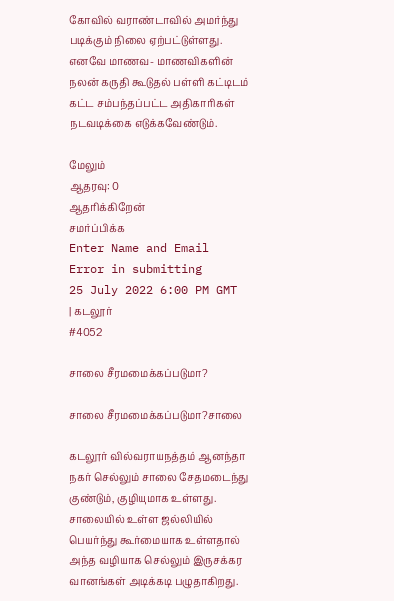கோவில் வராண்டாவில் அமர்ந்து படிக்கும் நிலை ஏற்பட்டுள்ளது. எனவே மாணவ- மாணவிகளின் நலன் கருதி கூடுதல் பள்ளி கட்டிடம் கட்ட சம்பந்தப்பட்ட அதிகாரிகள் நடவடிக்கை எடுக்கவேண்டும்.

மேலும்
ஆதரவு: 0
ஆதரிக்கிறேன்
சமர்ப்பிக்க
Enter Name and Email
Error in submitting
25 July 2022 6:00 PM GMT
| கடலூர்
#4052

சாலை சீரமமைக்கப்படுமா?

சாலை சீரமமைக்கப்படுமா?சாலை

கடலூர் வில்வராயநத்தம் ஆனந்தா நகர் செல்லும் சாலை சேதமடைந்து குண்டும், குழியுமாக உள்ளது. சாலையில் உள்ள ஜல்லியில் பெயர்ந்து கூர்மையாக உள்ளதால் அந்த வழியாக செல்லும் இருசக்கர வானங்கள் அடிக்கடி பழுதாகிறது.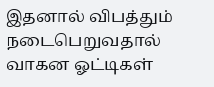இதனால் விபத்தும் நடைபெறுவதால் வாகன ஓட்டிகள்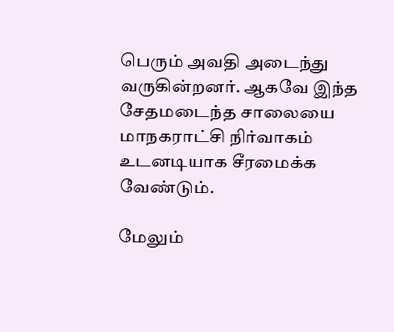பெரும் அவதி அடைந்து வருகின்றனர். ஆகவே இந்த சேதமடைந்த சாலையை மாநகராட்சி நிர்வாகம் உடனடியாக சீரமைக்க வேண்டும்.

மேலும்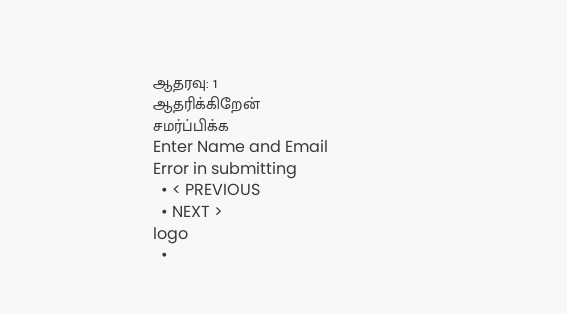ஆதரவு: 1
ஆதரிக்கிறேன்
சமர்ப்பிக்க
Enter Name and Email
Error in submitting
  • < PREVIOUS
  • NEXT >
logo
  •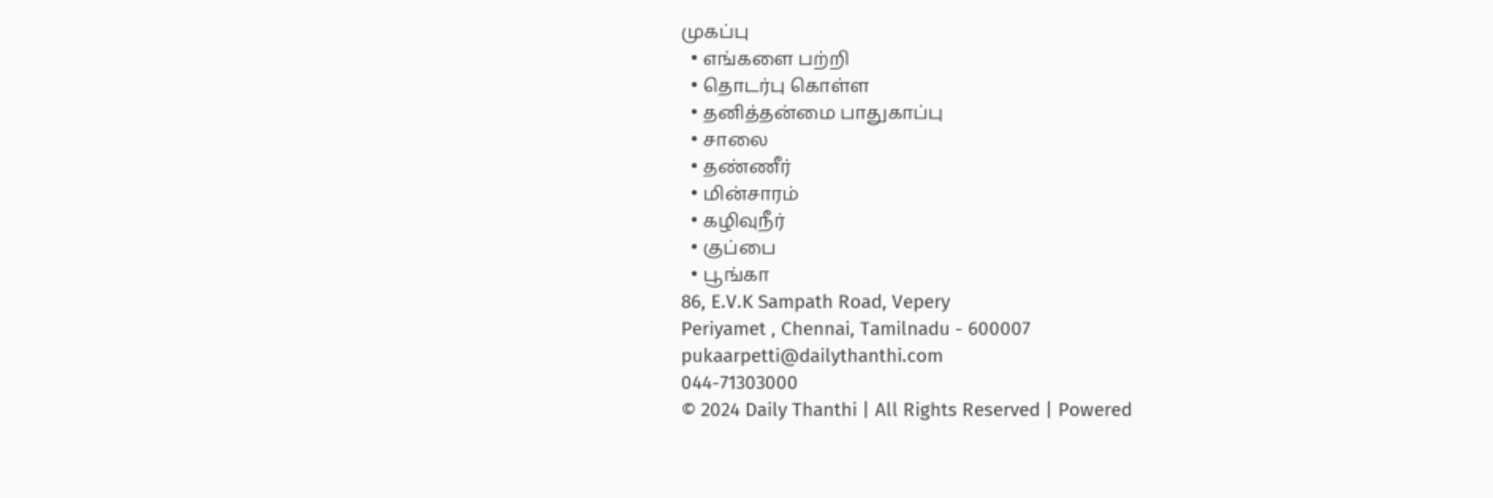முகப்பு
  • எங்களை பற்றி
  • தொடர்பு கொள்ள
  • தனித்தன்மை பாதுகாப்பு
  • சாலை
  • தண்ணீர்
  • மின்சாரம்
  • கழிவுநீர்
  • குப்பை
  • பூங்கா
86, E.V.K Sampath Road, Vepery
Periyamet , Chennai, Tamilnadu - 600007
pukaarpetti@dailythanthi.com
044-71303000
© 2024 Daily Thanthi | All Rights Reserved | Powered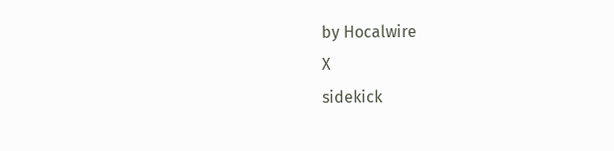by Hocalwire
X
sidekick